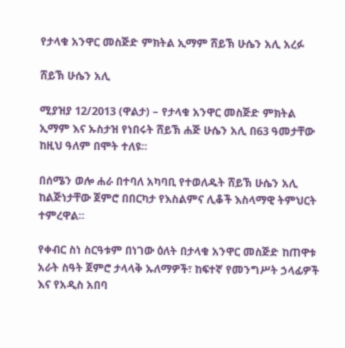የታላቁ አንዋር መስጅድ ምክትል ኢማም ሸይኽ ሁሴን አሊ አረፉ

ሸይኽ ሁሴን አሊ

ሚያዝያ 12/2013 (ዋልታ) – የታላቁ አንዋር መስጅድ ምክትል ኢማም እና ኡስታዝ የነበሩት ሸይኽ ሐጅ ሁሴን አሊ በ63 ዓመታቸው ከዚህ ዓለም በሞት ተለዩ፡፡

በሰሜን ወሎ ሐራ በተባለ አካባቢ የተወለዱት ሸይኽ ሁሴን አሊ ከልጅነታቸው ጀምሮ በበርካታ የእስልምና ሊቆች እስላማዊ ትምህርት ተምረዋል።

የቀብር ስነ ስርዓቱም በነገው ዕለት በታላቁ አንዋር መስጅድ ከጠዋቱ አራት ስዓት ጀምሮ ታላላቅ ኡለማዎች፣ ከፍተኛ የመንግሥት ኃላፊዎች እና የአዲስ አበባ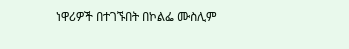ነዋሪዎች በተገኙበት በኮልፌ ሙስሊም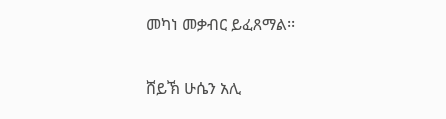መካነ መቃብር ይፈጸማል፡፡

ሸይኽ ሁሴን አሊ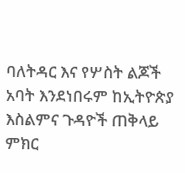ባለትዳር እና የሦስት ልጆች አባት እንደነበሩም ከኢትዮጵያ እስልምና ጉዳዮች ጠቅላይ ምክር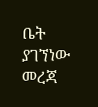ቤት ያገኘነው መረጃ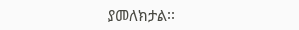ያመለክታል፡፡